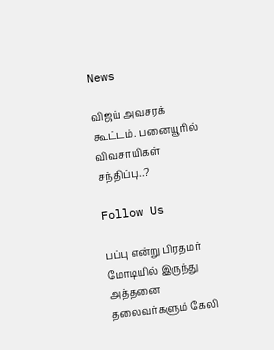News

விஜய் அவசரக் கூட்டம். பனையூரில் விவசாயிகள் சந்திப்பு..?

Follow Us

பப்பு என்று பிரதமர் மோடியில் இருந்து அத்தனை தலைவர்களும் கேலி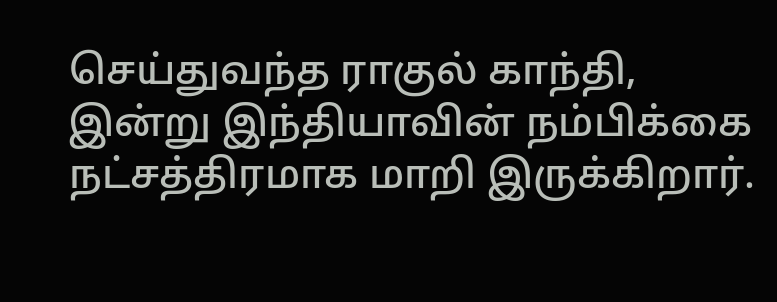செய்துவந்த ராகுல் காந்தி, இன்று இந்தியாவின் நம்பிக்கை நட்சத்திரமாக மாறி இருக்கிறார்.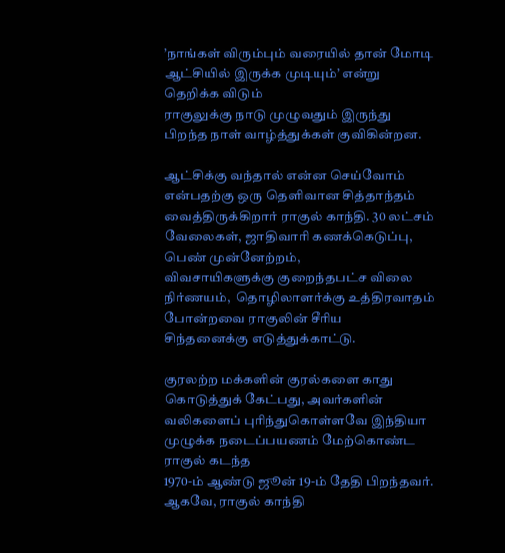’நாங்கள் விரும்பும் வரையில் தான் மோடி ஆட்சியில் இருக்க முடியும்’ என்று தெறிக்க விடும்
ராகுலுக்கு நாடு முழுவதும் இருந்து பிறந்த நாள் வாழ்த்துக்கள் குவிகின்றன.

ஆட்சிக்கு வந்தால் என்ன செய்வோம் என்பதற்கு ஒரு தெளிவான சித்தாந்தம்
வைத்திருக்கிறார் ராகுல் காந்தி. 30 லட்சம் வேலைகள், ஜாதிவாரி கணக்கெடுப்பு, பெண் முன்னேற்றம்,
விவசாயிகளுக்கு குறைந்தபட்ச விலை நிர்ணயம்,  தொழிலாளர்க்கு உத்திரவாதம் போன்றவை ராகுலின் சீரிய
சிந்தனைக்கு எடுத்துக்காட்டு.

குரலற்ற மக்களின் குரல்களை காது கொடுத்துக் கேட்பது, அவர்களின்
வலிகளைப் புரிந்துகொள்ளவே இந்தியா முழுக்க நடைப்பயணம் மேற்கொண்ட ராகுல் கடந்த
1970-ம் ஆண்டு ஜூன் 19-ம் தேதி பிறந்தவர். ஆகவே, ராகுல் காந்தி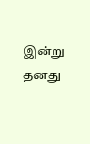இன்று தனது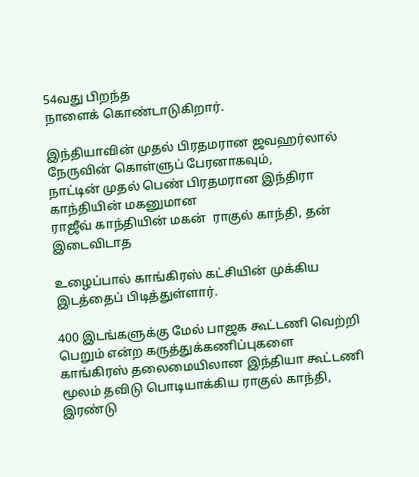54வது பிறந்த
நாளைக் கொண்டாடுகிறார்.

இந்தியாவின் முதல் பிரதமரான ஜவஹர்லால் நேருவின் கொள்ளுப் பேரனாகவும்,
நாட்டின் முதல் பெண் பிரதமரான இந்திரா காந்தியின் மகனுமான
ராஜீவ் காந்தியின் மகன்  ராகுல் காந்தி, தன் இடைவிடாத

உழைப்பால் காங்கிரஸ் கட்சியின் முக்கிய இடத்தைப் பிடித்துள்ளார்.

400 இடங்களுக்கு மேல் பாஜக கூட்டணி வெற்றி பெறும் என்ற கருத்துக்கணிப்புகளை
காங்கிரஸ் தலைமையிலான இந்தியா கூட்டணி மூலம் தவிடு பொடியாக்கிய ராகுல் காந்தி, இரண்டு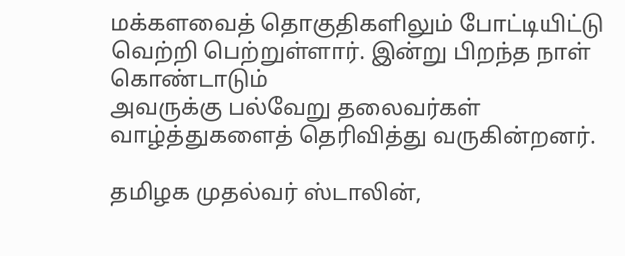மக்களவைத் தொகுதிகளிலும் போட்டியிட்டு வெற்றி பெற்றுள்ளார். இன்று பிறந்த நாள் கொண்டாடும்
அவருக்கு பல்வேறு தலைவர்கள் வாழ்த்துகளைத் தெரிவித்து வருகின்றனர்.

தமிழக முதல்வர் ஸ்டாலின்,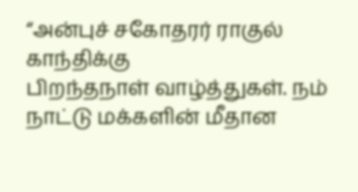“அன்புச் சகோதரர் ராகுல் காந்திக்கு
பிறந்தநாள் வாழ்த்துகள். நம் நாட்டு மக்களின் மீதான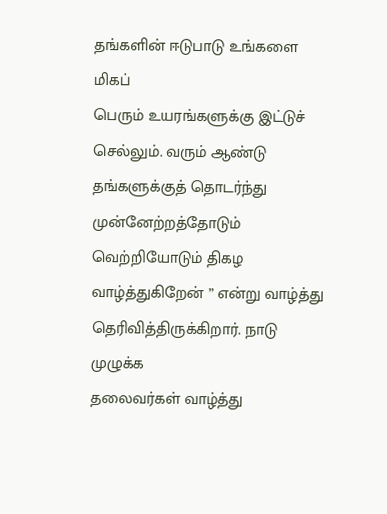தங்களின் ஈடுபாடு உங்களை மிகப்
பெரும் உயரங்களுக்கு இட்டுச் செல்லும். வரும் ஆண்டு தங்களுக்குத் தொடர்ந்து முன்னேற்றத்தோடும்
வெற்றியோடும் திகழ வாழ்த்துகிறேன் ” என்று வாழ்த்து தெரிவித்திருக்கிறார். நாடு முழுக்க
தலைவர்கள் வாழ்த்து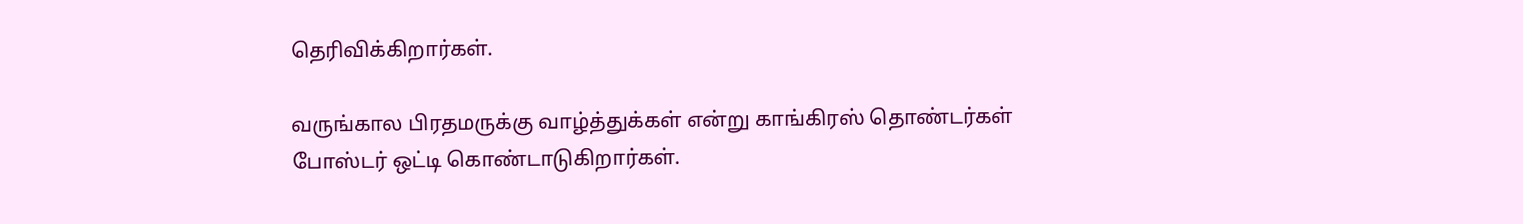தெரிவிக்கிறார்கள்.

வருங்கால பிரதமருக்கு வாழ்த்துக்கள் என்று காங்கிரஸ் தொண்டர்கள்
போஸ்டர் ஒட்டி கொண்டாடுகிறார்கள்.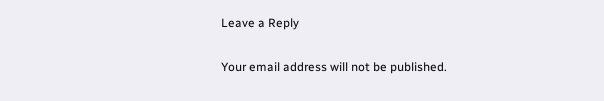Leave a Reply

Your email address will not be published.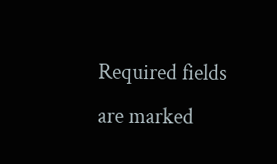Required fields are marked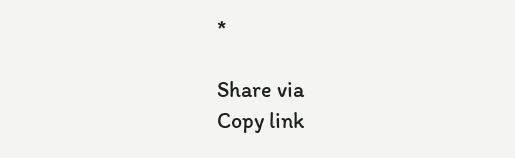*

Share via
Copy link